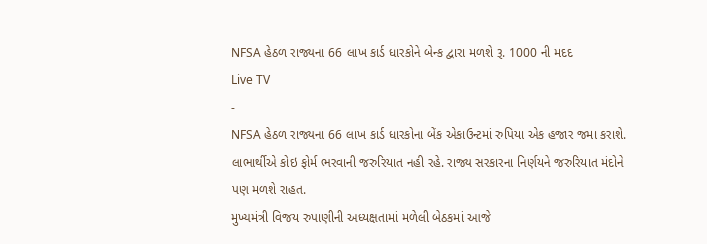NFSA હેઠળ રાજ્યના 66 લાખ કાર્ડ ધારકોને બેન્ક દ્વારા મળશે રૂ. 1000 ની મદદ
Live TV
-
NFSA હેઠળ રાજ્યના 66 લાખ કાર્ડ ધારકોના બેંક એકાઉન્ટમાં રુપિયા એક હજાર જમા કરાશે. લાભાર્થીએ કોઇ ફોર્મ ભરવાની જરુરિયાત નહી રહે. રાજ્ય સરકારના નિર્ણયને જરુરિયાત મંદોને પણ મળશે રાહત.
મુખ્યમંત્રી વિજય રુપાણીની અધ્યક્ષતામાં મળેલી બેઠકમાં આજે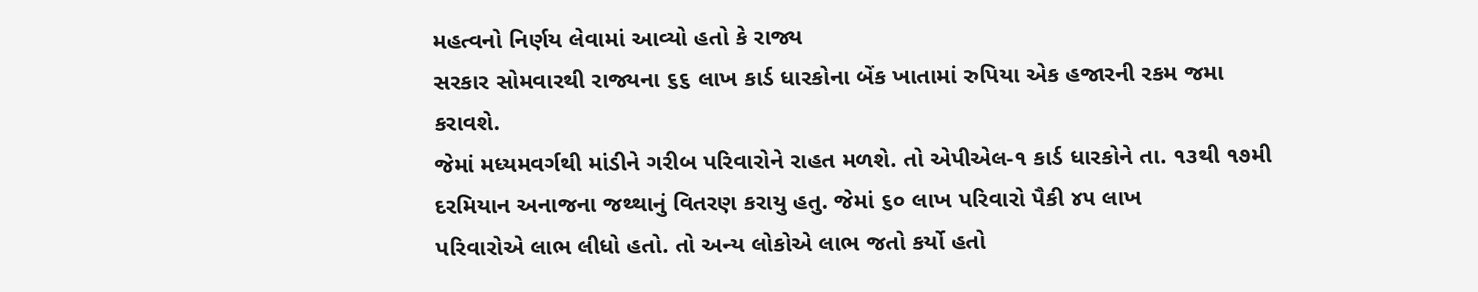મહત્વનો નિર્ણય લેવામાં આવ્યો હતો કે રાજ્ય
સરકાર સોમવારથી રાજ્યના ૬૬ લાખ કાર્ડ ધારકોના બેંક ખાતામાં રુપિયા એક હજારની રકમ જમા કરાવશે.
જેમાં મધ્યમવર્ગથી માંડીને ગરીબ પરિવારોને રાહત મળશે. તો એપીએલ-૧ કાર્ડ ધારકોને તા. ૧૩થી ૧૭મી
દરમિયાન અનાજના જથ્થાનું વિતરણ કરાયુ હતુ. જેમાં ૬૦ લાખ પરિવારો પૈકી ૪૫ લાખ
પરિવારોએ લાભ લીધો હતો. તો અન્ય લોકોએ લાભ જતો કર્યો હતો